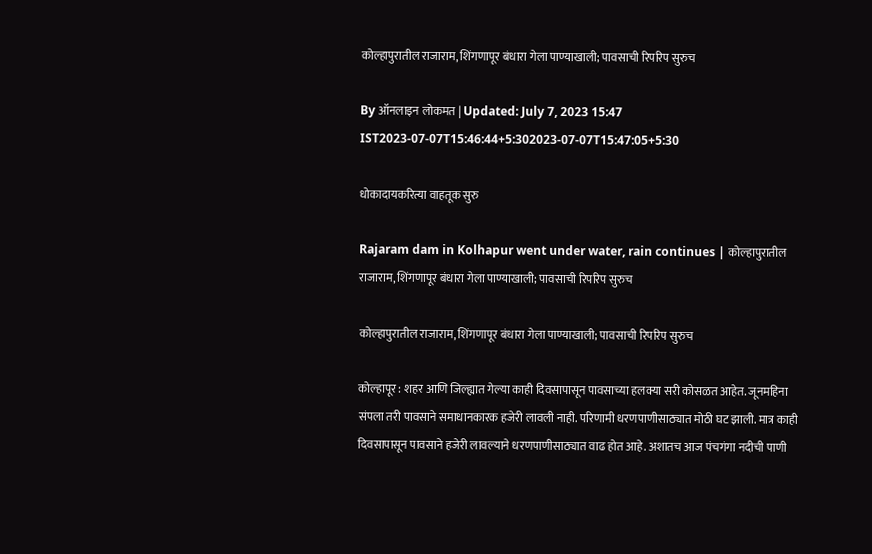कोल्हापुरातील राजाराम, शिंगणापूर बंधारा गेला पाण्याखाली; पावसाची रिपरिप सुरुच

By ऑनलाइन लोकमत | Updated: July 7, 2023 15:47 IST2023-07-07T15:46:44+5:302023-07-07T15:47:05+5:30

धोकादायकरित्या वाहतूक सुरु

Rajaram dam in Kolhapur went under water, rain continues | कोल्हापुरातील राजाराम, शिंगणापूर बंधारा गेला पाण्याखाली; पावसाची रिपरिप सुरुच

कोल्हापुरातील राजाराम, शिंगणापूर बंधारा गेला पाण्याखाली; पावसाची रिपरिप सुरुच

कोल्हापूर : शहर आणि जिल्ह्यात गेल्या काही दिवसापासून पावसाच्या हलक्या सरी कोसळत आहेत. जूनमहिना संपला तरी पावसाने समाधानकारक हजेरी लावली नाही. परिणामी धरणपाणीसाठ्यात मोठी घट झाली. मात्र काही दिवसापासून पावसाने हजेरी लावल्याने धरणपाणीसाठ्यात वाढ होत आहे. अशातच आज पंचगंगा नदीची पाणी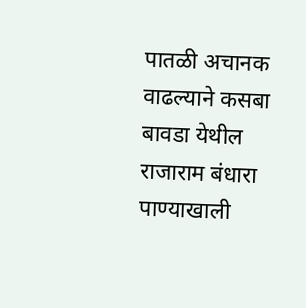पातळी अचानक वाढल्याने कसबा बावडा येथील राजाराम बंधारा पाण्याखाली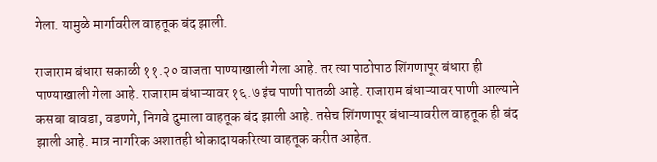गेला. यामुळे मार्गावरील वाहतूक बंद झाली.

राजाराम बंधारा सकाळी ११.२० वाजता पाण्याखाली गेला आहे. तर त्या पाठोपाठ शिंगणापूर बंधारा ही पाण्याखाली गेला आहे. राजाराम बंधाऱ्यावर १६.७ इंच पाणी पातळी आहे. राजाराम बंधाऱ्यावर पाणी आल्याने कसबा बावडा, वडणगे, निगवे दुमाला वाहतूक बंद झाली आहे. तसेच शिंगणापूर बंधाऱ्यावरील वाहतूक ही बंद झाली आहे. मात्र नागरिक अशातही धोकादायकरित्या वाहतूक करीत आहेत.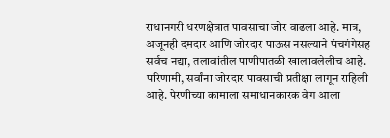राधानगरी धरणक्षेत्रात पावसाचा जोर वाढला आहे. मात्र, अजूनही दमदार आणि जोरदार पाऊस नसल्याने पंचगंगेसह सर्वच नद्या, तलावांतील पाणीपातळी खालावलेलीच आहे. परिणामी, सर्वांना जोरदार पावसाची प्रतीक्षा लागून राहिली आहे. पेरणीच्या कामाला समाधानकारक वेग आला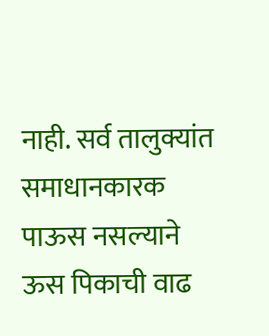नाही. सर्व तालुक्यांत समाधानकारक पाऊस नसल्याने ऊस पिकाची वाढ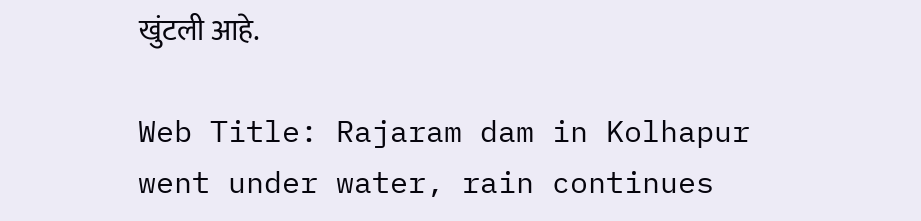खुंटली आहे.

Web Title: Rajaram dam in Kolhapur went under water, rain continues